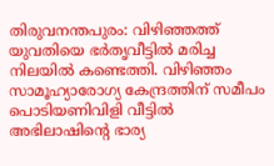തിരുവനന്തപുരം: വിഴിഞ്ഞത്ത് യുവതിയെ ഭർതൃവീട്ടിൽ മരിച്ച നിലയിൽ കണ്ടെത്തി. വിഴിഞ്ഞം സാമൂഹ്യാരോഗ്യ കേന്ദ്രത്തിന് സമീപം പൊടിയണിവിളി വീട്ടിൽ അഭിലാഷിന്റെ ഭാര്യ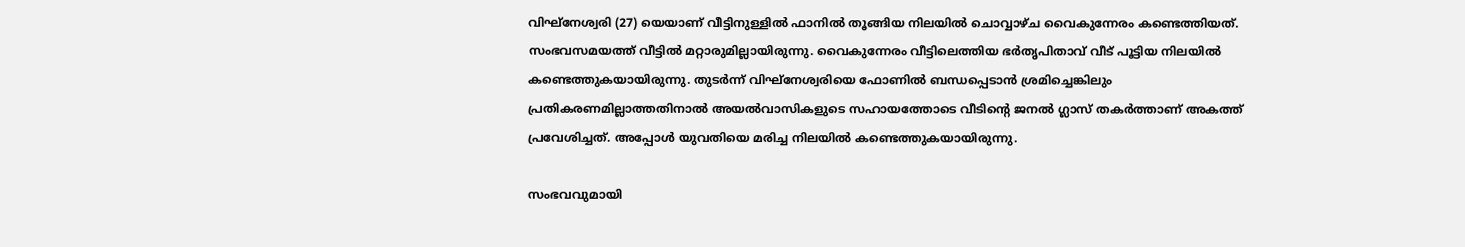വിഘ്നേശ്വരി (27) യെയാണ് വീട്ടിനുള്ളിൽ ഫാനിൽ തൂങ്ങിയ നിലയിൽ ചൊവ്വാഴ്ച വൈകുന്നേരം കണ്ടെത്തിയത്.
സംഭവസമയത്ത് വീട്ടിൽ മറ്റാരുമില്ലായിരുന്നു. വൈകുന്നേരം വീട്ടിലെത്തിയ ഭർതൃപിതാവ് വീട് പൂട്ടിയ നിലയിൽ കണ്ടെത്തുകയായിരുന്നു. തുടർന്ന് വിഘ്നേശ്വരിയെ ഫോണിൽ ബന്ധപ്പെടാൻ ശ്രമിച്ചെങ്കിലും പ്രതികരണമില്ലാത്തതിനാൽ അയൽവാസികളുടെ സഹായത്തോടെ വീടിന്റെ ജനൽ ഗ്ലാസ് തകർത്താണ് അകത്ത് പ്രവേശിച്ചത്. അപ്പോൾ യുവതിയെ മരിച്ച നിലയിൽ കണ്ടെത്തുകയായിരുന്നു.

സംഭവവുമായി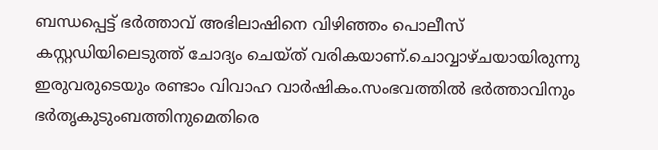ബന്ധപ്പെട്ട് ഭർത്താവ് അഭിലാഷിനെ വിഴിഞ്ഞം പൊലീസ് കസ്റ്റഡിയിലെടുത്ത് ചോദ്യം ചെയ്ത് വരികയാണ്.ചൊവ്വാഴ്ചയായിരുന്നു ഇരുവരുടെയും രണ്ടാം വിവാഹ വാർഷികം.സംഭവത്തിൽ ഭർത്താവിനും ഭർതൃകുടുംബത്തിനുമെതിരെ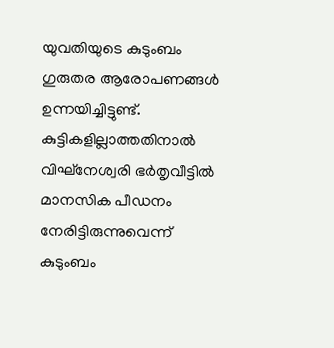യുവതിയുടെ കുടുംബം ഗുരുതര ആരോപണങ്ങൾ ഉന്നയിച്ചിട്ടുണ്ട്. കുട്ടികളില്ലാത്തതിനാൽ വിഘ്നേശ്വരി ഭർതൃവീട്ടിൽ മാനസിക പീഡനം നേരിട്ടിരുന്നുവെന്ന് കുടുംബം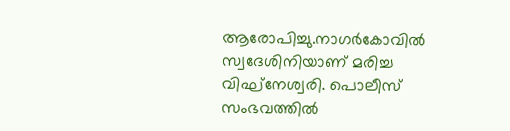ആരോപിച്ചു.നാഗർകോവിൽ സ്വദേശിനിയാണ് മരിച്ച വിഘ്നേശ്വരി. പൊലീസ് സംഭവത്തിൽ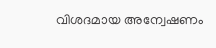വിശദമായ അന്വേഷണം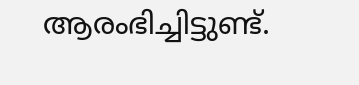ആരംഭിച്ചിട്ടുണ്ട്.